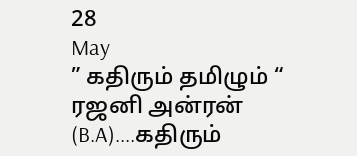28
May
” கதிரும் தமிழும் “
ரஜனி அன்ரன் (B.A)....கதிரும்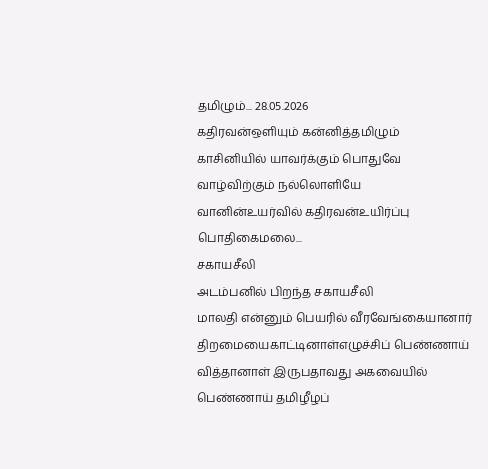தமிழும்... 28.05.2026
கதிரவன்ஒளியும் கன்னித்தமிழும்
காசினியில் யாவர்க்கும் பொதுவே
வாழ்விற்கும் நல்லொளியே
வானின்உயர்வில் கதிரவன்உயிர்ப்பு
பொதிகைமலை...
சகாயசீலி
அடம்பனில் பிறந்த சகாயசீலி
மாலதி என்னும் பெயரில் வீரவேங்கையானார்
திறமையைகாட்டினாள்எழுச்சிப் பெண்ணாய்
வித்தானாள் இருபதாவது அகவையில்
பெண்ணாய் தமிழீழப்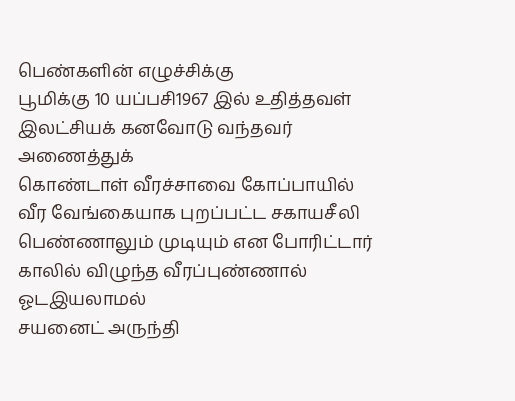பெண்களின் எழுச்சிக்கு
பூமிக்கு 10 யப்பசி1967 இல் உதித்தவள்
இலட்சியக் கனவோடு வந்தவர் அணைத்துக்
கொண்டாள் வீரச்சாவை கோப்பாயில்
வீர வேங்கையாக புறப்பட்ட சகாயசீலி
பெண்ணாலும் முடியும் என போரிட்டார்
காலில் விழுந்த வீரப்புண்ணால் ஓடஇயலாமல்
சயனைட் அருந்தி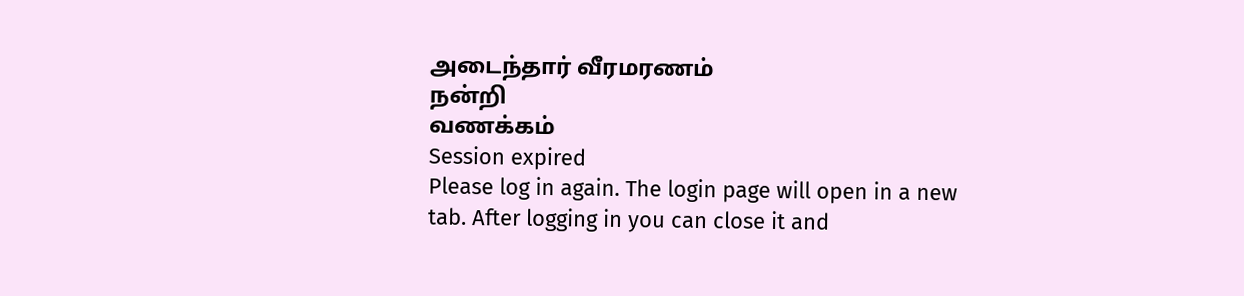அடைந்தார் வீரமரணம்
நன்றி
வணக்கம்
Session expired
Please log in again. The login page will open in a new tab. After logging in you can close it and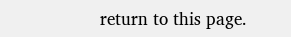return to this page.